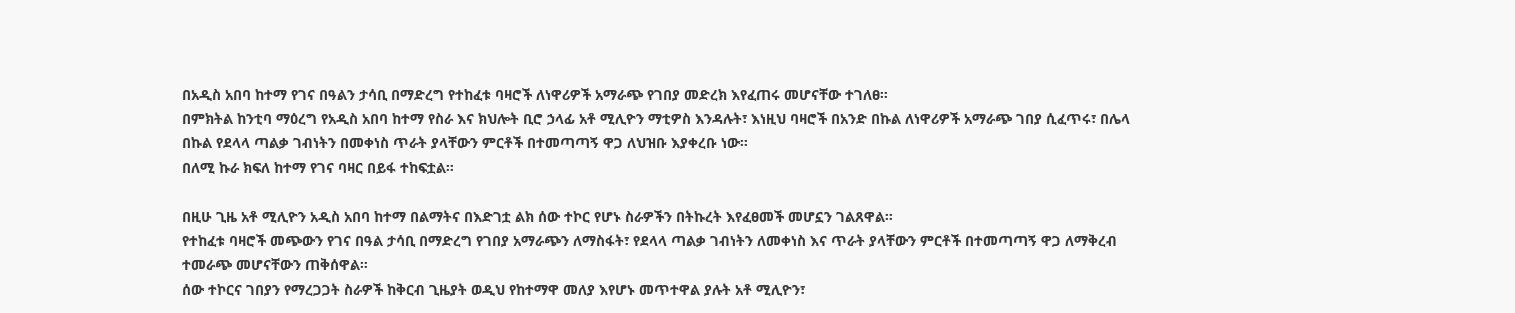በአዲስ አበባ ከተማ የገና በዓልን ታሳቢ በማድረግ የተከፈቱ ባዛሮች ለነዋሪዎች አማራጭ የገበያ መድረክ እየፈጠሩ መሆናቸው ተገለፀ።
በምክትል ከንቲባ ማዕረግ የአዲስ አበባ ከተማ የስራ እና ክህሎት ቢሮ ኃላፊ አቶ ሚሊዮን ማቲዎስ እንዳሉት፣ እነዚህ ባዛሮች በአንድ በኩል ለነዋሪዎች አማራጭ ገበያ ሲፈጥሩ፣ በሌላ በኩል የደላላ ጣልቃ ገብነትን በመቀነስ ጥራት ያላቸውን ምርቶች በተመጣጣኝ ዋጋ ለህዝቡ እያቀረቡ ነው።
በለሚ ኩራ ክፍለ ከተማ የገና ባዛር በይፋ ተከፍቷል።

በዚሁ ጊዜ አቶ ሚሊዮን አዲስ አበባ ከተማ በልማትና በእድገቷ ልክ ሰው ተኮር የሆኑ ስራዎችን በትኩረት እየፈፀመች መሆኗን ገልጸዋል።
የተከፈቱ ባዛሮች መጭውን የገና በዓል ታሳቢ በማድረግ የገበያ አማራጭን ለማስፋት፣ የደላላ ጣልቃ ገብነትን ለመቀነስ እና ጥራት ያላቸውን ምርቶች በተመጣጣኝ ዋጋ ለማቅረብ ተመራጭ መሆናቸውን ጠቅሰዋል።
ሰው ተኮርና ገበያን የማረጋጋት ስራዎች ከቅርብ ጊዜያት ወዲህ የከተማዋ መለያ እየሆኑ መጥተዋል ያሉት አቶ ሚሊዮን፣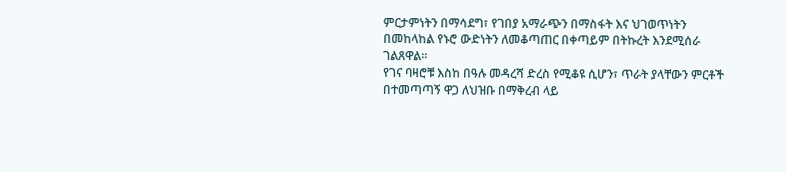ምርታምነትን በማሳደግ፣ የገበያ አማራጭን በማስፋት እና ህገወጥነትን በመከላከል የኑሮ ውድነትን ለመቆጣጠር በቀጣይም በትኩረት እንደሚሰራ ገልጸዋል።
የገና ባዛሮቹ እስከ በዓሉ መዳረሻ ድረስ የሚቆዩ ሲሆን፣ ጥራት ያላቸውን ምርቶች በተመጣጣኝ ዋጋ ለህዝቡ በማቅረብ ላይ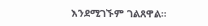እንደሚገኙም ገልጸዋል።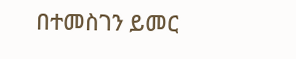በተመስገን ይመር